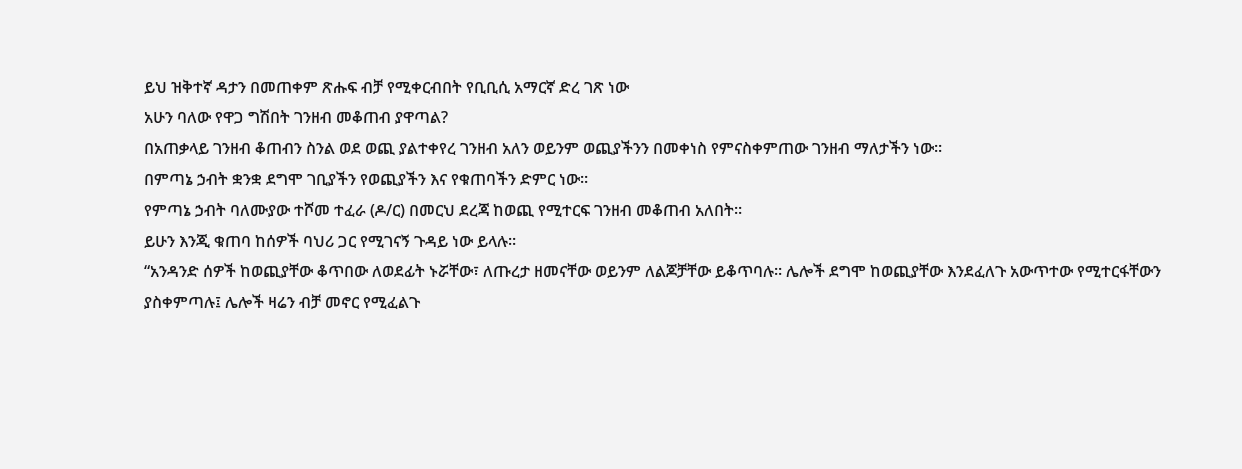ይህ ዝቅተኛ ዳታን በመጠቀም ጽሑፍ ብቻ የሚቀርብበት የቢቢሲ አማርኛ ድረ ገጽ ነው
አሁን ባለው የዋጋ ግሽበት ገንዘብ መቆጠብ ያዋጣል?
በአጠቃላይ ገንዘብ ቆጠብን ስንል ወደ ወጪ ያልተቀየረ ገንዘብ አለን ወይንም ወጪያችንን በመቀነስ የምናስቀምጠው ገንዘብ ማለታችን ነው።
በምጣኔ ኃብት ቋንቋ ደግሞ ገቢያችን የወጪያችን እና የቁጠባችን ድምር ነው።
የምጣኔ ኃብት ባለሙያው ተሾመ ተፈራ (ዶ/ር) በመርህ ደረጃ ከወጪ የሚተርፍ ገንዘብ መቆጠብ አለበት።
ይሁን እንጂ ቁጠባ ከሰዎች ባህሪ ጋር የሚገናኝ ጉዳይ ነው ይላሉ።
“አንዳንድ ሰዎች ከወጪያቸው ቆጥበው ለወደፊት ኑሯቸው፣ ለጡረታ ዘመናቸው ወይንም ለልጆቻቸው ይቆጥባሉ። ሌሎች ደግሞ ከወጪያቸው እንደፈለጉ አውጥተው የሚተርፋቸውን ያስቀምጣሉ፤ ሌሎች ዛሬን ብቻ መኖር የሚፈልጉ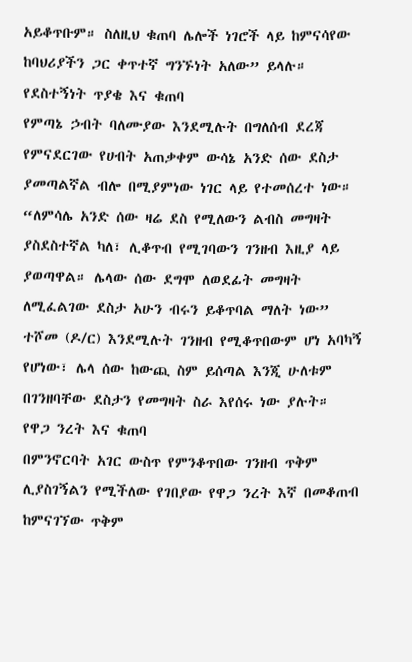አይቆጥቡም። ስለዚህ ቁጠባ ሌሎች ነገሮች ላይ ከምናሳየው ከባህሪያችን ጋር ቀጥተኛ ግንኙነት አለው” ይላሉ።
የደስተኝነት ጥያቄ እና ቁጠባ
የምጣኔ ኃብት ባለሙያው እንደሚሉት በግለሰብ ደረጃ የምናደርገው የሀብት አጠቃቀም ውሳኔ አንድ ሰው ደስታ ያመጣልኛል ብሎ በሚያምነው ነገር ላይ የተመሰረተ ነው።
“ለምሳሌ አንድ ሰው ዛሬ ደስ የሚለውን ልብስ መግዛት ያስደስተኛል ካለ፣ ሊቆጥብ የሚገባውን ገንዘብ እዚያ ላይ ያወጣዋል። ሌላው ሰው ደግሞ ለወደፊት መግዛት ለሚፈልገው ደስታ አሁን ብሩን ይቆጥባል ማለት ነው”
ተሾመ (ዶ/ር) እንደሚሉት ገንዘብ የሚቆጥበውም ሆነ አባካኝ የሆነው፣ ሌላ ሰው ከውጪ ስም ይሰጣል እንጂ ሁለቱም በገንዘባቸው ደስታን የመግዛት ስራ እየሰሩ ነው ያሉት።
የዋጋ ንረት እና ቁጠባ
በምንኖርባት አገር ውስጥ የምንቆጥበው ገንዘብ ጥቅም ሊያስገኝልን የሚችለው የገበያው የዋጋ ንረት እኛ በመቆጠብ ከምናገኘው ጥቅም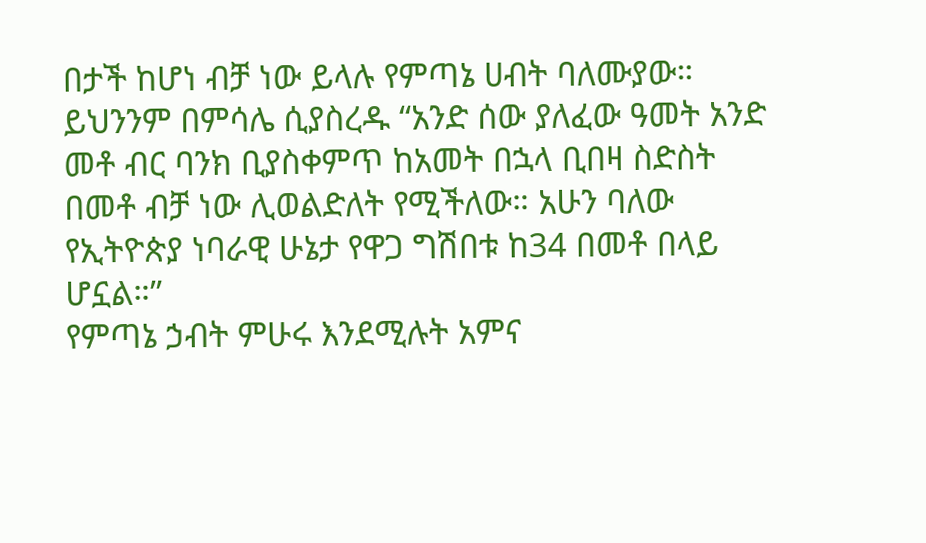በታች ከሆነ ብቻ ነው ይላሉ የምጣኔ ሀብት ባለሙያው።
ይህንንም በምሳሌ ሲያስረዱ “አንድ ሰው ያለፈው ዓመት አንድ መቶ ብር ባንክ ቢያስቀምጥ ከአመት በኋላ ቢበዛ ስድስት በመቶ ብቻ ነው ሊወልድለት የሚችለው። አሁን ባለው የኢትዮጵያ ነባራዊ ሁኔታ የዋጋ ግሽበቱ ከ34 በመቶ በላይ ሆኗል።”
የምጣኔ ኃብት ምሁሩ እንደሚሉት አምና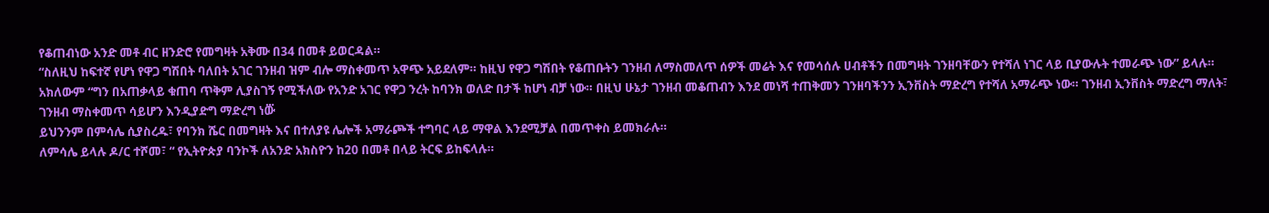የቆጠብነው አንድ መቶ ብር ዘንድሮ የመግዛት አቅሙ በ34 በመቶ ይወርዳል።
“ስለዚህ ከፍተኛ የሆነ የዋጋ ግሽበት ባለበት አገር ገንዘብ ዝም ብሎ ማስቀመጥ አዋጭ አይደለም። ከዚህ የዋጋ ግሽበት የቆጠቡትን ገንዘብ ለማስመለጥ ሰዎች መሬት እና የመሳሰሉ ሀብቶችን በመግዛት ገንዘባቸውን የተሻለ ነገር ላይ ቢያውሉት ተመራጭ ነው” ይላሉ።
አክለውም “ግን በአጠቃላይ ቁጠባ ጥቅም ሊያስገኝ የሚችለው የአንድ አገር የዋጋ ንረት ከባንክ ወለድ በታች ከሆነ ብቻ ነው። በዚህ ሁኔታ ገንዘብ መቆጠብን እንደ መነሻ ተጠቅመን ገንዘባችንን ኢንቨስት ማድረግ የተሻለ አማራጭ ነው። ገንዘብ ኢንቨስት ማድረግ ማለት፣ ገንዘብ ማስቀመጥ ሳይሆን እንዲያድግ ማድረግ ነው፝
ይህንንም በምሳሌ ሲያስረዱ፣ የባንክ ሼር በመግዛት እና በተለያዩ ሌሎች አማራጮች ተግባር ላይ ማዋል እንደሚቻል በመጥቀስ ይመክራሉ።
ለምሳሌ ይላሉ ዶ/ር ተሾመ፣ “ የኢትዮጵያ ባንኮች ለአንድ አክስዮን ከ20 በመቶ በላይ ትርፍ ይከፍላሉ።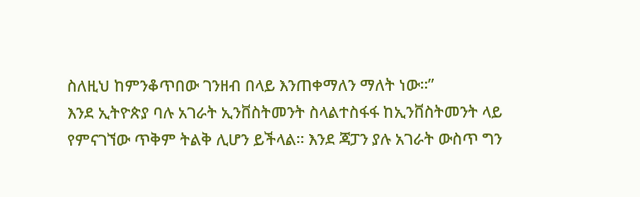ስለዚህ ከምንቆጥበው ገንዘብ በላይ እንጠቀማለን ማለት ነው።”
እንደ ኢትዮጵያ ባሉ አገራት ኢንቨስትመንት ስላልተስፋፋ ከኢንቨስትመንት ላይ የምናገኘው ጥቅም ትልቅ ሊሆን ይችላል። እንደ ጃፓን ያሉ አገራት ውስጥ ግን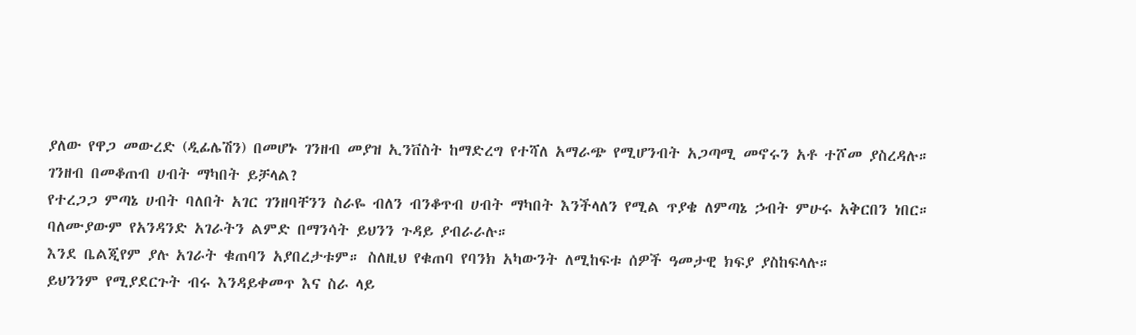ያለው የዋጋ መውረድ (ዲፊሌሽን) በመሆኑ ገንዘብ መያዝ ኢንቨስት ከማድረግ የተሻለ አማራጭ የሚሆንብት አጋጣሚ መኖሩን አቶ ተሾመ ያስረዳሉ።
ገንዘብ በመቆጠብ ሀብት ማካበት ይቻላል?
የተረጋጋ ምጣኔ ሀብት ባለበት አገር ገንዘባቸንን ስራዬ ብለን ብንቆጥብ ሀብት ማካበት እንችላለን የሚል ጥያቄ ለምጣኔ ኃብት ምሁሩ አቅርበን ነበር።
ባለሙያውም የአንዳንድ አገራትን ልምድ በማንሳት ይህንን ጉዳይ ያብራራሉ።
እንደ ቤልጂየም ያሉ አገራት ቁጠባን አያበረታቱም። ስለዚህ የቁጠባ የባንክ አካውንት ለሚከፍቱ ሰዎች ዓመታዊ ክፍያ ያስከፍላሉ።
ይህንንም የሚያደርጉት ብሩ እንዳይቀመጥ እና ስራ ላይ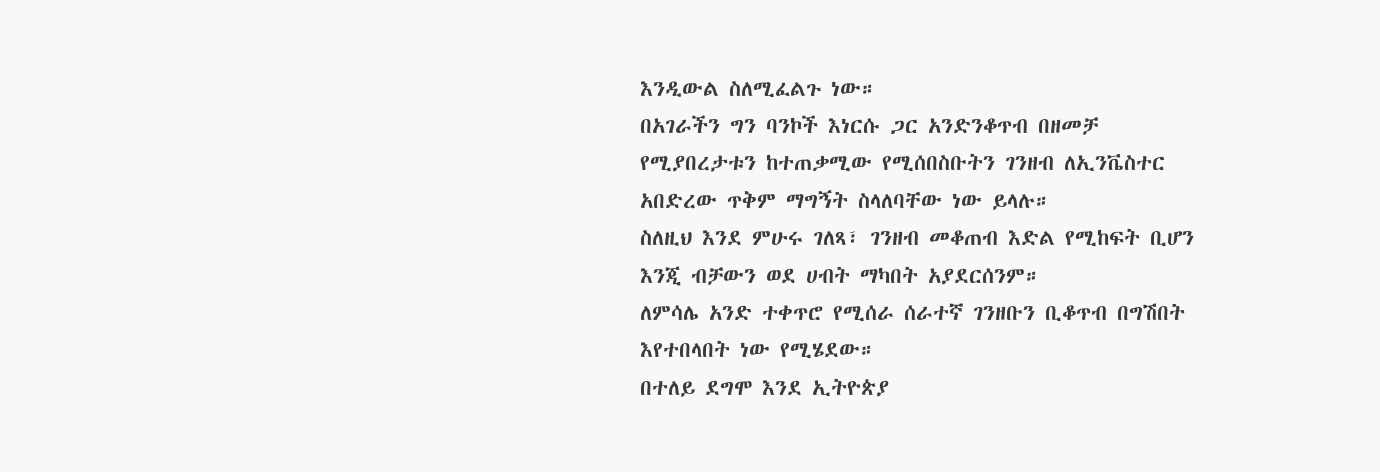እንዲውል ስለሚፈልጉ ነው።
በአገራችን ግን ባንኮች እነርሱ ጋር አንድንቆጥብ በዘመቻ የሚያበረታቱን ከተጠቃሚው የሚሰበስቡትን ገንዘብ ለኢንቬስተር አበድረው ጥቅም ማግኝት ስላለባቸው ነው ይላሉ።
ስለዚህ እንደ ምሁሩ ገለጻ፣ ገንዘብ መቆጠብ እድል የሚከፍት ቢሆን እንጂ ብቻውን ወደ ሀብት ማካበት አያደርሰንም።
ለምሳሌ አንድ ተቀጥሮ የሚሰራ ሰራተኛ ገንዘቡን ቢቆጥብ በግሽበት እየተበላበት ነው የሚሄደው።
በተለይ ደግሞ እንደ ኢትዮጵያ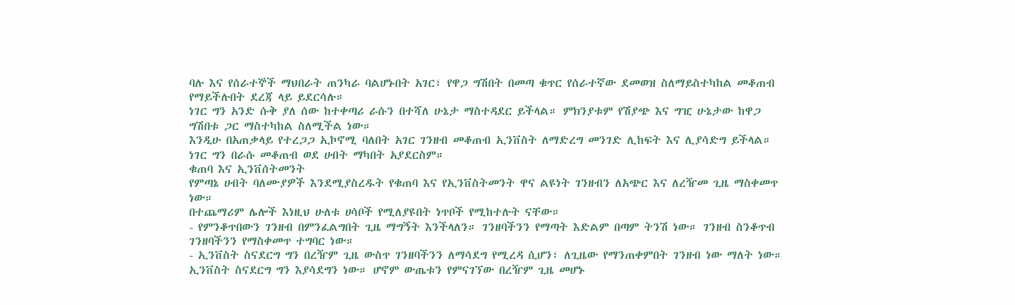ባሉ እና የሰራተኞች ማህበራት ጠንካራ ባልሆኑበት አገር፣ የዋጋ ግሽበት በመጣ ቁጥር የሰራተኛው ደመወዝ ስለማይስተካከል መቆጠብ የማይችሉበት ደረጃ ላይ ይደርሳሉ።
ነገር ግን አንድ ሱቅ ያለ ሰው ከተቀጣሪ ራሱን በተሻለ ሁኔታ ማስተዳደር ይችላል። ምክንያቱም የሽያጭ እና ግዢ ሁኔታው ከዋጋ ግሽበቱ ጋር ማስተካከል ስለሚችል ነው።
እንዲሁ በአጠቃላይ የተረጋጋ ኢኮኖሚ ባለበት አገር ገንዘብ መቆጠብ ኢንቨስት ለማድረግ መንገድ ሊከፍት እና ሊያሳድግ ይችላል። ነገር ግን በራሱ መቆጠብ ወደ ሀብት ማካበት አያደርስም።
ቁጠባ እና ኢንቨሰትመንት
የምጣኔ ሀብት ባለሙያዎች እንደሚያስረዱት የቁጠባ እና የኢንቨስትመንት ዋና ልዩነት ገንዘብን ለአጭር እና ለረዥመ ጊዜ ማስቀመጥ ነው።
በተጨማሪም ሌሎች እነዚህ ሁለቱ ሀሳቦች የሚለያዩበት ነጥቦች የሚከተሉት ናቸው።
- የምንቆጥበውን ገንዘብ በምንፈልግበት ጊዜ ማግኝት እንችላለን። ገንዘባችንን የማጣት እድልም በጣም ትንሽ ነው። ገንዘብ ስንቆጥብ ገንዘባችንን የማስቀመጥ ተግባር ነው።
- ኢንቨስት ስናደርግ ግን በረዥም ጊዜ ውስጥ ገንዘባችንን ለማሳደግ የሚረዳ ሲሆን፣ ለጊዜው የማንጠቀምበት ገንዘብ ነው ማለት ነው። ኢንቨስት ስናደርግ ግን እያሳደግን ነው። ሆኖም ውጤቱን የምናገኘው በረዥም ጊዜ መሆኑ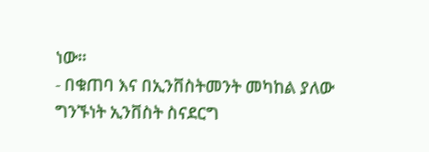ነው።
- በቁጠባ እና በኢንቨስትመንት መካከል ያለው ግንኙነት ኢንቨስት ስናደርግ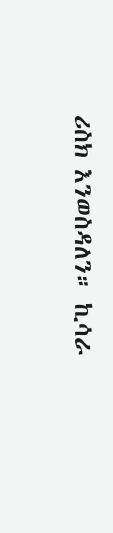ሪስክ እንወስዳለን። ኪሳራ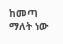ከመጣ ማለት ነው